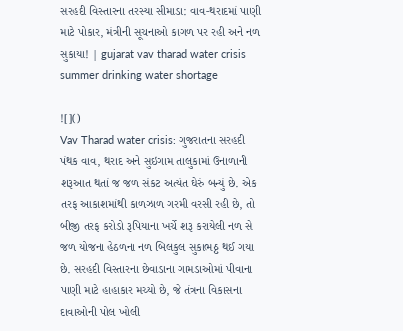સરહદી વિસ્તારના તરસ્યા સીમાડા: વાવ-થરાદમાં પાણી માટે પોકાર, મંત્રીની સૂચનાઓ કાગળ પર રહી અને નળ સુકાયા! | gujarat vav tharad water crisis summer drinking water shortage

![]()
Vav Tharad water crisis: ગુજરાતના સરહદી પંથક વાવ, થરાદ અને સુઇગામ તાલુકામાં ઉનાળાની શરૂઆત થતાં જ જળ સંકટ અત્યંત ઘેરું બન્યું છે. એક તરફ આકાશમાંથી કાળઝાળ ગરમી વરસી રહી છે, તો બીજી તરફ કરોડો રૂપિયાના ખર્ચે શરૂ કરાયેલી નળ સે જળ યોજના હેઠળના નળ બિલકુલ સુકાભઠ્ઠ થઈ ગયા છે. સરહદી વિસ્તારના છેવાડાના ગામડાઓમાં પીવાના પાણી માટે હાહાકાર મચ્યો છે, જે તંત્રના વિકાસના દાવાઓની પોલ ખોલી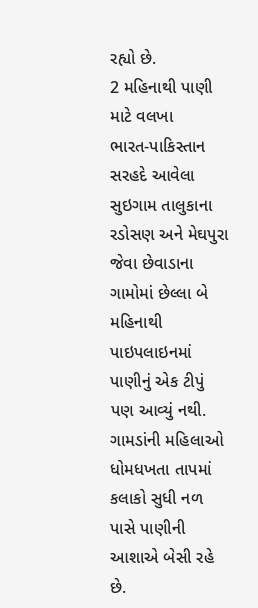રહ્યો છે.
2 મહિનાથી પાણી માટે વલખા
ભારત-પાકિસ્તાન સરહદે આવેલા સુઇગામ તાલુકાના રડોસણ અને મેઘપુરા જેવા છેવાડાના ગામોમાં છેલ્લા બે મહિનાથી પાઇપલાઇનમાં પાણીનું એક ટીપું પણ આવ્યું નથી. ગામડાંની મહિલાઓ ધોમધખતા તાપમાં કલાકો સુધી નળ પાસે પાણીની આશાએ બેસી રહે છે.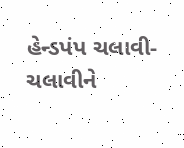હેન્ડપંપ ચલાવી-ચલાવીને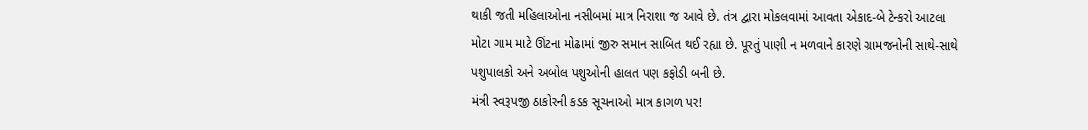થાકી જતી મહિલાઓના નસીબમાં માત્ર નિરાશા જ આવે છે. તંત્ર દ્વારા મોકલવામાં આવતા એકાદ-બે ટેન્કરો આટલા મોટા ગામ માટે ઊંટના મોઢામાં જીરુ સમાન સાબિત થઈ રહ્યા છે. પૂરતું પાણી ન મળવાને કારણે ગ્રામજનોની સાથે-સાથે પશુપાલકો અને અબોલ પશુઓની હાલત પણ કફોડી બની છે.
મંત્રી સ્વરૂપજી ઠાકોરની કડક સૂચનાઓ માત્ર કાગળ પર!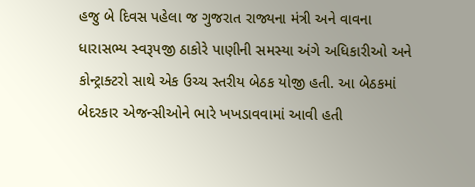હજુ બે દિવસ પહેલા જ ગુજરાત રાજ્યના મંત્રી અને વાવના ધારાસભ્ય સ્વરૂપજી ઠાકોરે પાણીની સમસ્યા અંગે અધિકારીઓ અને કોન્ટ્રાક્ટરો સાથે એક ઉચ્ચ સ્તરીય બેઠક યોજી હતી. આ બેઠકમાં બેદરકાર એજન્સીઓને ભારે ખખડાવવામાં આવી હતી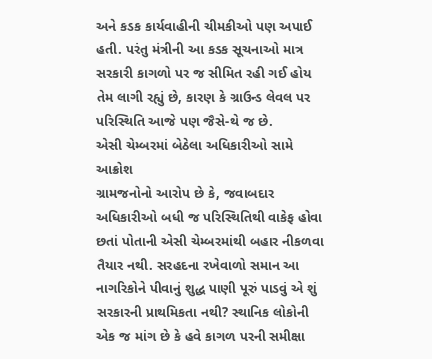અને કડક કાર્યવાહીની ચીમકીઓ પણ અપાઈ હતી. પરંતુ મંત્રીની આ કડક સૂચનાઓ માત્ર સરકારી કાગળો પર જ સીમિત રહી ગઈ હોય તેમ લાગી રહ્યું છે, કારણ કે ગ્રાઉન્ડ લેવલ પર પરિસ્થિતિ આજે પણ જૈસે-થે જ છે.
એસી ચેમ્બરમાં બેઠેલા અધિકારીઓ સામે આક્રોશ
ગ્રામજનોનો આરોપ છે કે, જવાબદાર અધિકારીઓ બધી જ પરિસ્થિતિથી વાકેફ હોવા છતાં પોતાની એસી ચેમ્બરમાંથી બહાર નીકળવા તૈયાર નથી. સરહદના રખેવાળો સમાન આ નાગરિકોને પીવાનું શુદ્ધ પાણી પૂરું પાડવું એ શું સરકારની પ્રાથમિકતા નથી? સ્થાનિક લોકોની એક જ માંગ છે કે હવે કાગળ પરની સમીક્ષા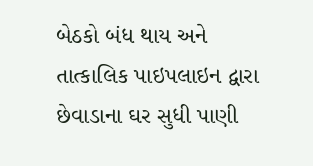બેઠકો બંધ થાય અને તાત્કાલિક પાઇપલાઇન દ્વારા છેવાડાના ઘર સુધી પાણી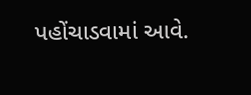પહોંચાડવામાં આવે.